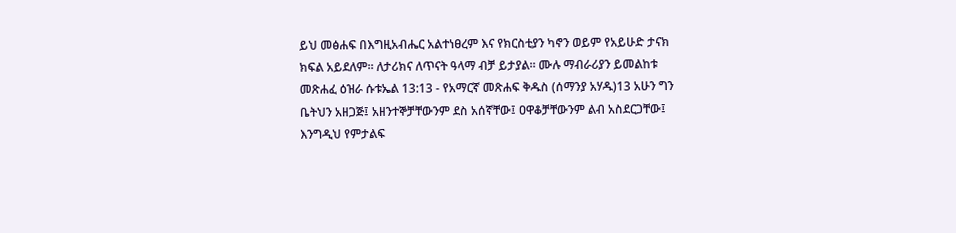ይህ መፅሐፍ በእግዚአብሔር አልተነፀረም እና የክርስቲያን ካኖን ወይም የአይሁድ ታናክ ክፍል አይደለም። ለታሪክና ለጥናት ዓላማ ብቻ ይታያል። ሙሉ ማብራሪያን ይመልከቱ መጽሐፈ ዕዝራ ሱቱኤል 13:13 - የአማርኛ መጽሐፍ ቅዱስ (ሰማንያ አሃዱ)13 አሁን ግን ቤትህን አዘጋጅ፤ አዘንተኞቻቸውንም ደስ አሰኛቸው፤ ዐዋቆቻቸውንም ልብ አስደርጋቸው፤ እንግዲህ የምታልፍ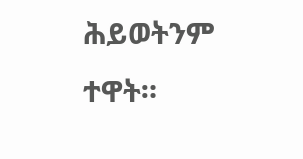ሕይወትንም ተዋት።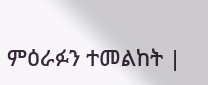ምዕራፉን ተመልከት |